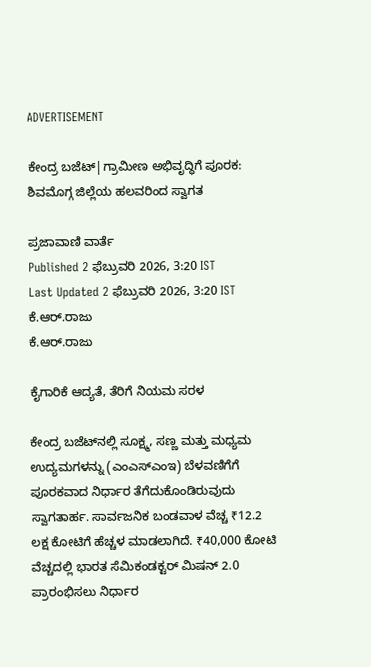ADVERTISEMENT

ಕೇಂದ್ರ ಬಜೆಟ್|ಗ್ರಾಮೀಣ ಅಭಿವೃದ್ಧಿಗೆ ಪೂರಕ: ಶಿವಮೊಗ್ಗ ಜಿಲ್ಲೆಯ ಹಲವರಿಂದ ಸ್ವಾಗತ

ಪ್ರಜಾವಾಣಿ ವಾರ್ತೆ
Published 2 ಫೆಬ್ರುವರಿ 2026, 3:20 IST
Last Updated 2 ಫೆಬ್ರುವರಿ 2026, 3:20 IST
ಕೆ.ಆರ್.ರಾಜು
ಕೆ.ಆರ್.ರಾಜು

ಕೈಗಾರಿಕೆ ಆದ್ಯತೆ, ತೆರಿಗೆ ನಿಯಮ ಸರಳ

ಕೇಂದ್ರ ಬಜೆಟ್‌ನಲ್ಲಿ ಸೂಕ್ಷ್ಮ, ಸಣ್ಣ ಮತ್ತು ಮಧ್ಯಮ ಉದ್ಯಮಗಳನ್ನು (ಎಂಎಸ್‌ಎಂಇ) ಬೆಳವಣಿಗೆಗೆ ಪೂರಕವಾದ ನಿರ್ಧಾರ ತೆಗೆದುಕೊಂಡಿರುವುದು ಸ್ವಾಗತಾರ್ಹ. ಸಾರ್ವಜನಿಕ ಬಂಡವಾಳ ವೆಚ್ಚ ₹12.2 ಲಕ್ಷ ಕೋಟಿಗೆ ಹೆಚ್ಚಳ ಮಾಡಲಾಗಿದೆ. ₹40,000 ಕೋಟಿ ವೆಚ್ಚದಲ್ಲಿ ಭಾರತ ಸೆಮಿಕಂಡಕ್ಟರ್ ಮಿಷನ್ 2.0 ಪ್ರಾರಂಭಿಸಲು ನಿರ್ಧಾರ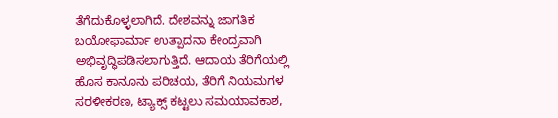ತೆಗೆದುಕೊಳ್ಳಲಾಗಿದೆ. ದೇಶವನ್ನು ಜಾಗತಿಕ ಬಯೋಫಾರ್ಮಾ ಉತ್ಪಾದನಾ ಕೇಂದ್ರವಾಗಿ ಅಭಿವೃದ್ಧಿಪಡಿಸಲಾಗುತ್ತಿದೆ. ಆದಾಯ ತೆರಿಗೆಯಲ್ಲಿ ಹೊಸ ಕಾನೂನು ಪರಿಚಯ, ತೆರಿಗೆ ನಿಯಮಗಳ ಸರಳೀಕರಣ, ಟ್ಯಾಕ್ಸ್ ಕಟ್ಟಲು ಸಮಯಾವಕಾಶ,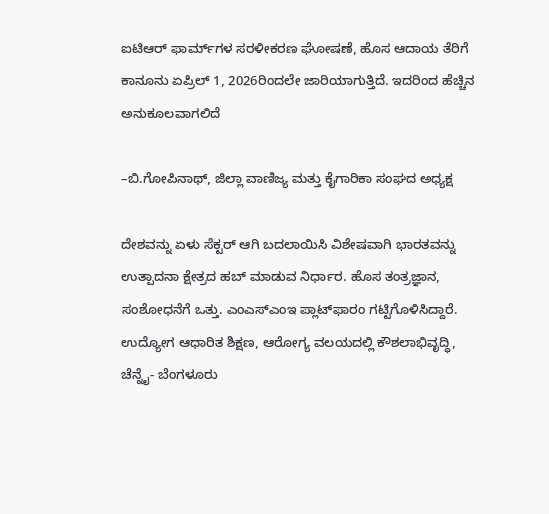ಐಟಿಆರ್ ಫಾರ್ಮ್‌ಗಳ ಸರಳೀಕರಣ ಘೋಷಣೆ, ಹೊಸ ಆದಾಯ ತೆರಿಗೆ ಕಾನೂನು ಏಪ್ರಿಲ್ 1, 2026ರಿಂದಲೇ ಜಾರಿಯಾಗುತ್ತಿದೆ. ಇದರಿಂದ ಹೆಚ್ಚಿನ ಅನುಕೂಲವಾಗಲಿದೆ

–ಬಿ.ಗೋಪಿನಾಥ್, ಜಿಲ್ಲಾ ವಾಣಿಜ್ಯ ಮತ್ತು ಕೈಗಾರಿಕಾ ಸಂಘದ ಅಧ್ಯಕ್ಷ

ದೇಶವನ್ನು ಏಳು ಸೆಕ್ಟರ್‌ ಆಗಿ ಬದಲಾಯಿಸಿ ವಿಶೇಷವಾಗಿ ಭಾರತವನ್ನು ಉತ್ಪಾದನಾ ಕ್ಷೇತ್ರದ ಹಬ್ ಮಾಡುವ ನಿರ್ಧಾರ. ಹೊಸ ತಂತ್ರಜ್ಞಾನ, ಸಂಶೋಧನೆಗೆ ಒತ್ತು. ಎಂಎಸ್‌ಎಂಇ ಪ್ಲಾಟ್‌ಫಾರಂ ಗಟ್ಟಿಗೊಳಿಸಿದ್ದಾರೆ. ಉದ್ಯೋಗ ಆಧಾರಿತ ಶಿಕ್ಷಣ, ಆರೋಗ್ಯ ವಲಯದಲ್ಲಿ ಕೌಶಲಾಭಿವೃದ್ಧಿ, ಚೆನ್ನೈ- ಬೆಂಗಳೂರು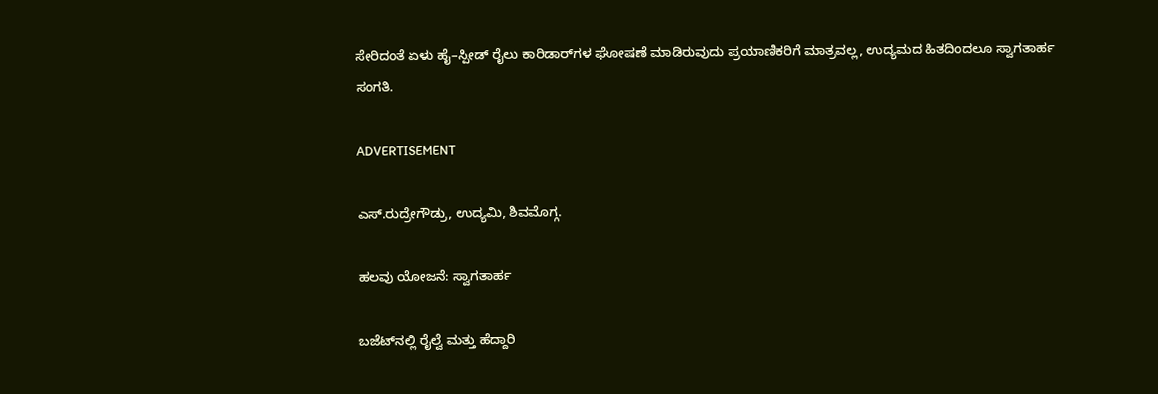ಸೇರಿದಂತೆ ಏಳು ಹೈ–ಸ್ಪೀಡ್ ರೈಲು ಕಾರಿಡಾರ್‌ಗಳ ಘೋಷಣೆ ಮಾಡಿರುವುದು ಪ್ರಯಾಣಿಕರಿಗೆ ಮಾತ್ರವಲ್ಲ, ಉದ್ಯಮದ ಹಿತದಿಂದಲೂ ಸ್ವಾಗತಾರ್ಹ ಸಂಗತಿ.

ADVERTISEMENT

ಎಸ್.ರುದ್ರೇಗೌಡ್ರು, ಉದ್ಯಮಿ, ಶಿವಮೊಗ್ಗ.

ಹಲವು ಯೋಜನೆ: ಸ್ವಾಗತಾರ್ಹ

ಬಜೆಟ್‌ನಲ್ಲಿ ರೈಲ್ವೆ ಮತ್ತು ಹೆದ್ದಾರಿ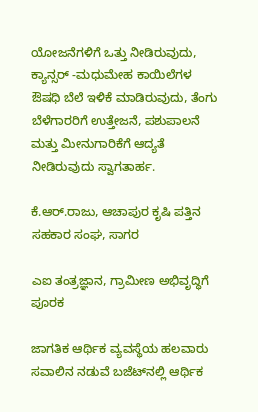ಯೋಜನೆಗಳಿಗೆ ಒತ್ತು ನೀಡಿರುವುದು, ಕ್ಯಾನ್ಸರ್ -ಮಧುಮೇಹ ಕಾಯಿಲೆಗಳ ಔಷಧಿ ಬೆಲೆ ಇಳಿಕೆ ಮಾಡಿರುವುದು, ತೆಂಗು ಬೆಳೆಗಾರರಿಗೆ ಉತ್ತೇಜನೆ, ಪಶುಪಾಲನೆ ಮತ್ತು ಮೀನುಗಾರಿಕೆಗೆ ಆದ್ಯತೆ ನೀಡಿರುವುದು ಸ್ವಾಗತಾರ್ಹ.

ಕೆ.ಆರ್.ರಾಜು, ಆಚಾಪುರ ಕೃಷಿ ಪತ್ತಿನ ಸಹಕಾರ ಸಂಘ, ಸಾಗರ

ಎಐ ತಂತ್ರಜ್ಞಾನ, ಗ್ರಾಮೀಣ ಅಭಿವೃದ್ಧಿಗೆ ಪೂರಕ

ಜಾಗತಿಕ ಆರ್ಥಿಕ ವ್ಯವಸ್ಥೆಯ ಹಲವಾರು ಸವಾಲಿನ ನಡುವೆ ಬಜೆಟ್‌ನಲ್ಲಿ ಆರ್ಥಿಕ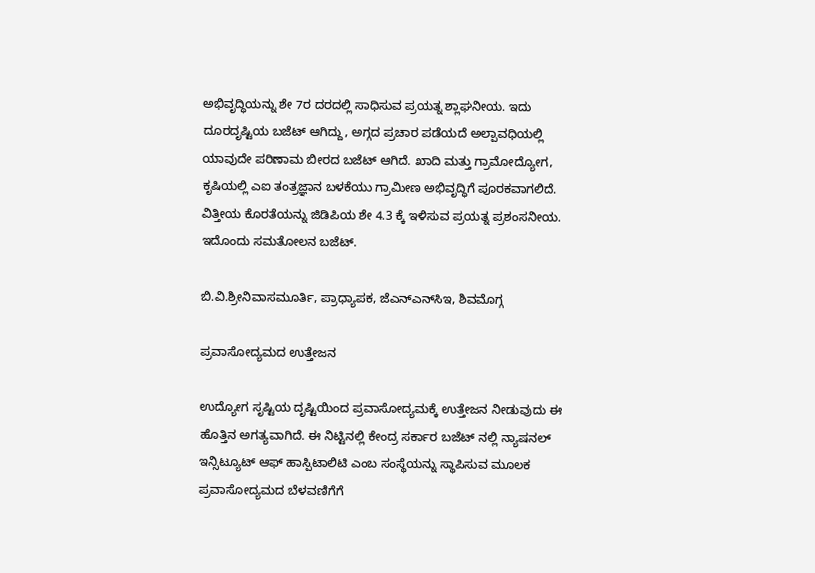ಅಭಿವೃದ್ಧಿಯನ್ನು ಶೇ 7ರ ದರದಲ್ಲಿ ಸಾಧಿಸುವ ಪ್ರಯತ್ನ ಶ್ಲಾಘನೀಯ. ಇದು ದೂರದೃಷ್ಟಿಯ ಬಜೆಟ್ ಆಗಿದ್ದು, ಅಗ್ಗದ ಪ್ರಚಾರ ಪಡೆಯದೆ ಅಲ್ಪಾವಧಿಯಲ್ಲಿ ಯಾವುದೇ ಪರಿಣಾಮ ಬೀರದ ಬಜೆಟ್ ಆಗಿದೆ. ಖಾದಿ ಮತ್ತು ಗ್ರಾಮೋದ್ಯೋಗ, ಕೃಷಿಯಲ್ಲಿ ಎಐ ತಂತ್ರಜ್ಞಾನ ಬಳಕೆಯು ಗ್ರಾಮೀಣ ಅಭಿವೃದ್ಧಿಗೆ ಪೂರಕವಾಗಲಿದೆ. ವಿತ್ತೀಯ ಕೊರತೆಯನ್ನು ಜಿಡಿಪಿಯ ಶೇ 4.3 ಕ್ಕೆ ಇಳಿಸುವ ಪ್ರಯತ್ನ ಪ್ರಶಂಸನೀಯ. ಇದೊಂದು ಸಮತೋಲನ ಬಜೆಟ್.

ಬಿ.ವಿ.ಶ್ರೀನಿವಾಸಮೂರ್ತಿ, ಪ್ರಾಧ್ಯಾಪಕ, ಜೆಎನ್‌ಎನ್‌ಸಿಇ, ಶಿವಮೊಗ್ಗ

ಪ್ರವಾಸೋದ್ಯಮದ ಉತ್ತೇಜನ

ಉದ್ಯೋಗ ಸೃಷ್ಟಿಯ ದೃಷ್ಟಿಯಿಂದ ಪ್ರವಾಸೋದ್ಯಮಕ್ಕೆ ಉತ್ತೇಜನ ನೀಡುವುದು ಈ ಹೊತ್ತಿನ ಅಗತ್ಯವಾಗಿದೆ. ಈ ನಿಟ್ಟಿನಲ್ಲಿ ಕೇಂದ್ರ ಸರ್ಕಾರ ಬಜೆಟ್ ನಲ್ಲಿ ನ್ಯಾಷನಲ್ ಇನ್ಸಿಟ್ಯೂಟ್ ಆಫ್ ಹಾಸ್ಪಿಟಾಲಿಟಿ ಎಂಬ ಸಂಸ್ಥೆಯನ್ನು ಸ್ಥಾಪಿಸುವ ಮೂಲಕ ಪ್ರವಾಸೋದ್ಯಮದ ಬೆಳವಣಿಗೆಗೆ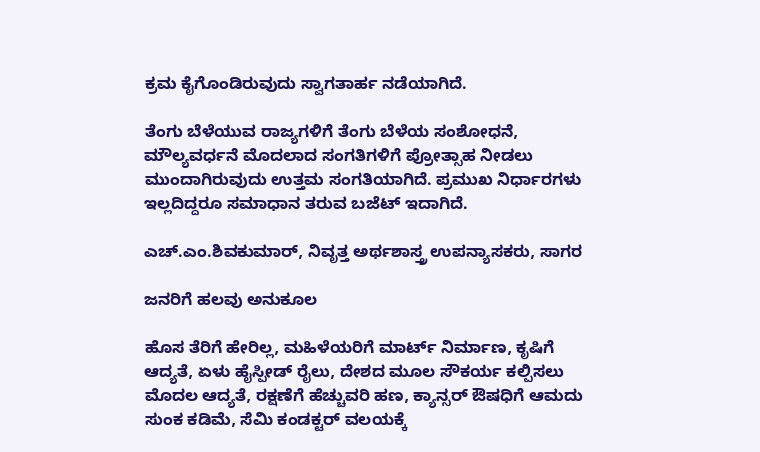ಕ್ರಮ ಕೈಗೊಂಡಿರುವುದು ಸ್ವಾಗತಾರ್ಹ ನಡೆಯಾಗಿದೆ.

ತೆಂಗು ಬೆಳೆಯುವ ರಾಜ್ಯಗಳಿಗೆ ತೆಂಗು ಬೆಳೆಯ ಸಂಶೋಧನೆ, ಮೌಲ್ಯವರ್ಧನೆ ಮೊದಲಾದ ಸಂಗತಿಗಳಿಗೆ ಪ್ರೋತ್ಸಾಹ ನೀಡಲು ಮುಂದಾಗಿರುವುದು ಉತ್ತಮ ಸಂಗತಿಯಾಗಿದೆ. ಪ್ರಮುಖ ನಿರ್ಧಾರಗಳು ಇಲ್ಲದಿದ್ದರೂ ಸಮಾಧಾನ ತರುವ ಬಜೆಟ್ ಇದಾಗಿದೆ.

ಎಚ್.ಎಂ.ಶಿವಕುಮಾರ್, ನಿವೃತ್ತ ಅರ್ಥಶಾಸ್ತ್ರ ಉಪನ್ಯಾಸಕರು, ಸಾಗರ

ಜನರಿಗೆ ಹಲವು ಅನುಕೂಲ

ಹೊಸ ತೆರಿಗೆ ಹೇರಿಲ್ಲ, ಮಹಿಳೆಯರಿಗೆ ಮಾರ್ಟ್ ನಿರ್ಮಾಣ, ಕೃಷಿಗೆ ಆದ್ಯತೆ, ಏಳು ಹೈಸ್ಪೀಡ್ ರೈಲು, ದೇಶದ ಮೂಲ ಸೌಕರ್ಯ ಕಲ್ಪಿಸಲು ಮೊದಲ ಆದ್ಯತೆ, ರಕ್ಷಣೆಗೆ ಹೆಚ್ಚುವರಿ ಹಣ, ಕ್ಯಾನ್ಸರ್ ಔಷಧಿಗೆ ಆಮದು ಸುಂಕ ಕಡಿಮೆ, ಸೆಮಿ ಕಂಡಕ್ಟರ್ ವಲಯಕ್ಕೆ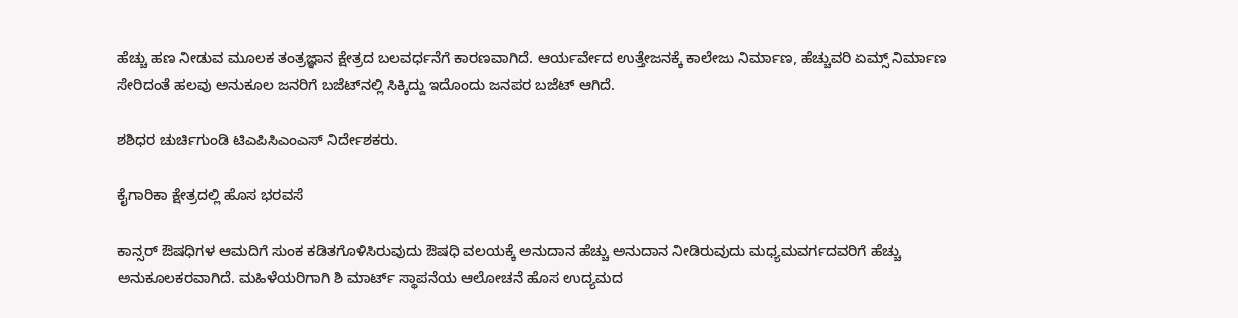ಹೆಚ್ಚು ಹಣ ನೀಡುವ ಮೂಲಕ ತಂತ್ರಜ್ಞಾನ ಕ್ಷೇತ್ರದ ಬಲವರ್ಧನೆಗೆ ಕಾರಣವಾಗಿದೆ. ಆರ್ಯರ್ವೇದ ಉತ್ತೇಜನಕ್ಕೆ ಕಾಲೇಜು ನಿರ್ಮಾಣ, ಹೆಚ್ಚುವರಿ ಏಮ್ಸ್ ನಿರ್ಮಾಣ ಸೇರಿದಂತೆ ಹಲವು ಅನುಕೂಲ ಜನರಿಗೆ ಬಜೆಟ್‌ನಲ್ಲಿ ಸಿಕ್ಕಿದ್ದು ಇದೊಂದು ಜನಪರ ಬಜೆಟ್ ಆಗಿದೆ.

ಶಶಿಧರ ಚುರ್ಚಿಗುಂಡಿ ಟಿಎಪಿಸಿಎಂಎಸ್ ನಿರ್ದೇಶಕರು.

ಕೈಗಾರಿಕಾ ಕ್ಷೇತ್ರದಲ್ಲಿ ಹೊಸ ಭರವಸೆ

ಕಾನ್ಸರ್ ಔಷಧಿಗಳ ಆಮದಿಗೆ ಸುಂಕ ಕಡಿತಗೊಳಿಸಿರುವುದು ಔಷಧಿ ವಲಯಕ್ಕೆ ಅನುದಾನ ಹೆಚ್ಚು ಅನುದಾನ ನೀಡಿರುವುದು ಮಧ್ಯಮವರ್ಗದವರಿಗೆ ಹೆಚ್ಚು ಅನುಕೂಲಕರವಾಗಿದೆ. ಮಹಿಳೆಯರಿಗಾಗಿ ಶಿ ಮಾರ್ಟ್ ಸ್ಥಾಪನೆಯ ಆಲೋಚನೆ ಹೊಸ ಉದ್ಯಮದ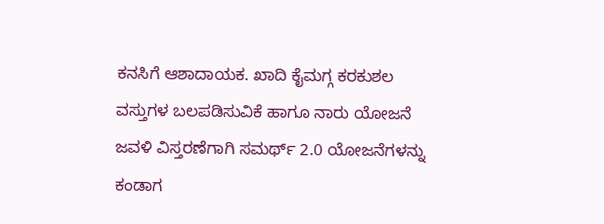ಕನಸಿಗೆ ಆಶಾದಾಯಕ. ಖಾದಿ ಕೈಮಗ್ಗ ಕರಕುಶಲ ವಸ್ತುಗಳ ಬಲಪಡಿಸುವಿಕೆ ಹಾಗೂ ನಾರು ಯೋಜನೆ ಜವಳಿ ವಿಸ್ತರಣೆಗಾಗಿ ಸಮರ್ಥ್ 2.0 ಯೋಜನೆಗಳನ್ನು ಕಂಡಾಗ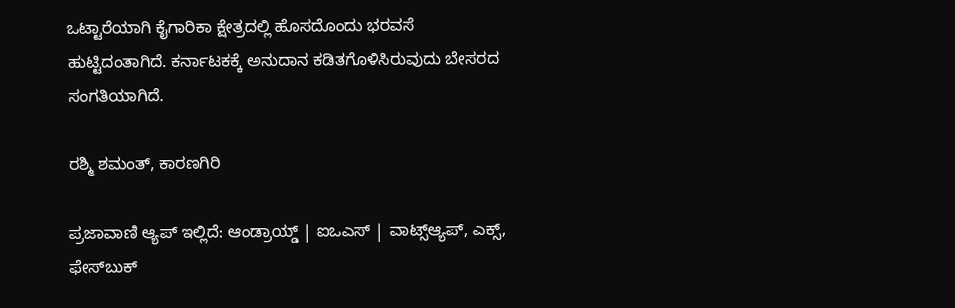ಒಟ್ಟಾರೆಯಾಗಿ ಕೈಗಾರಿಕಾ ಕ್ಷೇತ್ರದಲ್ಲಿ ಹೊಸದೊಂದು ಭರವಸೆ ಹುಟ್ಟಿದಂತಾಗಿದೆ. ಕರ್ನಾಟಕಕ್ಕೆ ಅನುದಾನ ಕಡಿತಗೊಳಿಸಿರುವುದು ಬೇಸರದ ಸಂಗತಿಯಾಗಿದೆ.

ರಶ್ಮಿ ಶಮಂತ್, ಕಾರಣಗಿರಿ

ಪ್ರಜಾವಾಣಿ ಆ್ಯಪ್ ಇಲ್ಲಿದೆ: ಆಂಡ್ರಾಯ್ಡ್ | ಐಒಎಸ್ | ವಾಟ್ಸ್ಆ್ಯಪ್, ಎಕ್ಸ್, ಫೇಸ್‌ಬುಕ್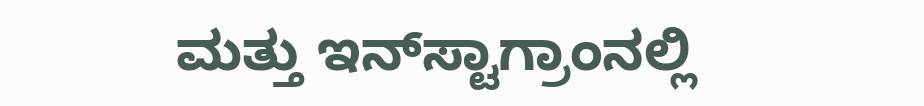ಮತ್ತು ಇನ್‌ಸ್ಟಾಗ್ರಾಂನಲ್ಲಿ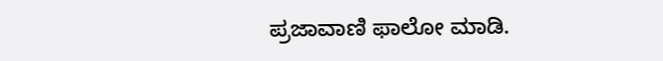ಪ್ರಜಾವಾಣಿ ಫಾಲೋ ಮಾಡಿ.